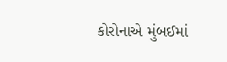કોરોનાએ મુંબઈમાં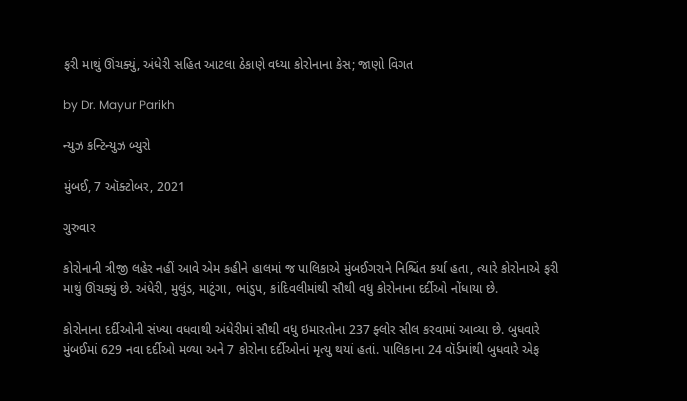ફરી માથું ઊંચક્યું, અંધેરી સહિત આટલા ઠેકાણે વધ્યા કોરોનાના કેસ; જાણો વિગત

by Dr. Mayur Parikh

ન્યુઝ કન્ટિન્યુઝ બ્યુરો

મુંબઈ, 7 ઑક્ટોબર, 2021

ગુરુવાર

કોરોનાની ત્રીજી લહેર નહીં આવે એમ કહીને હાલમાં જ પાલિકાએ મુંબઈગરાને નિશ્ચિંત કર્યા હતા, ત્યારે કોરોનાએ ફરી માથું ઊંચક્યું છે. અંધેરી, મુલુંડ, માટુંગા, ભાંડુપ, કાંદિવલીમાંથી સૌથી વધુ કોરોનાના દર્દીઓ નોંધાયા છે.

કોરોનાના દર્દીઓની સંખ્યા વધવાથી અંધેરીમાં સૌથી વધુ ઇમારતોના 237 ફ્લોર સીલ કરવામાં આવ્યા છે. બુધવારે મુંબઈમાં 629 નવા દર્દીઓ મળ્યા અને 7 કોરોના દર્દીઓનાં મૃત્યુ થયાં હતાં. પાલિકાના 24 વૉર્ડમાંથી બુધવારે એફ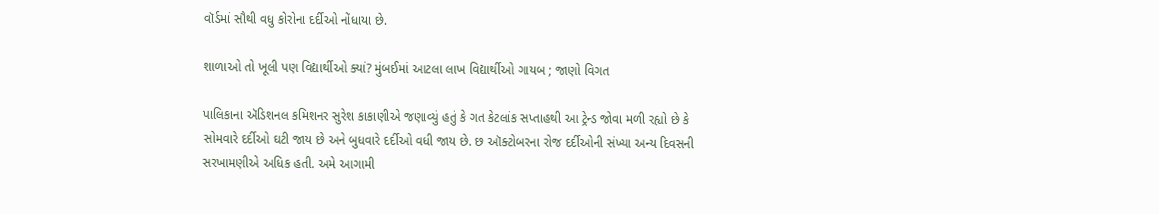વૉર્ડમાં સૌથી વધુ કોરોના દર્દીઓ નોંધાયા છે.

શાળાઓ તો ખૂલી પણ વિદ્યાર્થીઓ ક્યાં? મુંબઈમાં આટલા લાખ વિદ્યાર્થીઓ ગાયબ ; જાણો વિગત

પાલિકાના ઍડિશનલ કમિશનર સુરેશ કાકાણીએ જણાવ્યું હતું કે ગત કેટલાંક સપ્તાહથી આ ટ્રેન્ડ જોવા મળી રહ્યો છે કે સોમવારે દર્દીઓ ઘટી જાય છે અને બુધવારે દર્દીઓ વધી જાય છે. છ ઑક્ટોબરના રોજ દર્દીઓની સંખ્યા અન્ય દિવસની સરખામણીએ અધિક હતી. અમે આગામી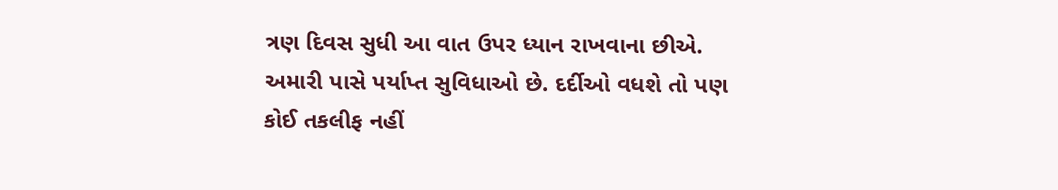ત્રણ દિવસ સુધી આ વાત ઉપર ધ્યાન રાખવાના છીએ. અમારી પાસે પર્યાપ્ત સુવિધાઓ છે. દર્દીઓ વધશે તો પણ કોઈ તકલીફ નહીં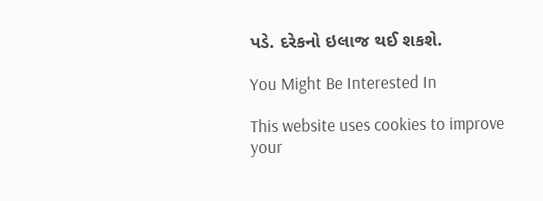પડે. દરેકનો ઇલાજ થઈ શકશે.

You Might Be Interested In

This website uses cookies to improve your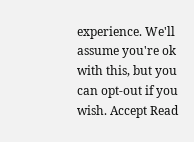experience. We'll assume you're ok with this, but you can opt-out if you wish. Accept Read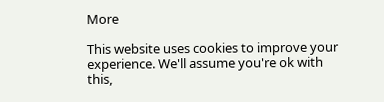More

This website uses cookies to improve your experience. We'll assume you're ok with this,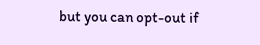but you can opt-out if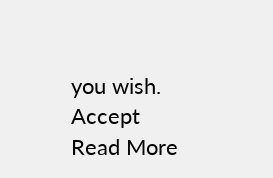you wish. Accept Read More